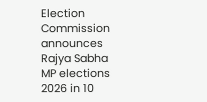Election Commission announces Rajya Sabha MP elections 2026 in 10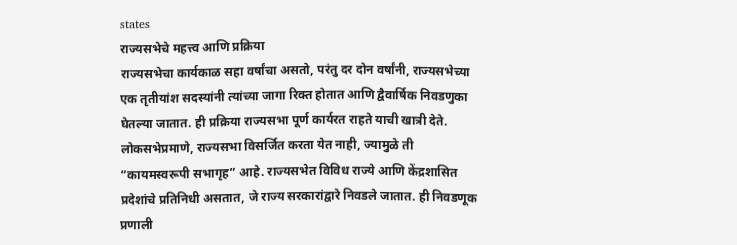states
राज्यसभेचे महत्त्व आणि प्रक्रिया
राज्यसभेचा कार्यकाळ सहा वर्षांचा असतो, परंतु दर दोन वर्षांनी, राज्यसभेच्या एक तृतीयांश सदस्यांनी त्यांच्या जागा रिक्त होतात आणि द्वैवार्षिक निवडणुका घेतल्या जातात. ही प्रक्रिया राज्यसभा पूर्ण कार्यरत राहते याची खात्री देते. लोकसभेप्रमाणे, राज्यसभा विसर्जित करता येत नाही, ज्यामुळे ती “कायमस्वरूपी सभागृह” आहे. राज्यसभेत विविध राज्ये आणि केंद्रशासित प्रदेशांचे प्रतिनिधी असतात, जे राज्य सरकारांद्वारे निवडले जातात. ही निवडणूक प्रणाली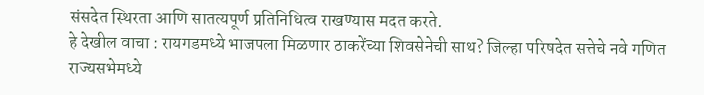संसदेत स्थिरता आणि सातत्यपूर्ण प्रतिनिधित्व राखण्यास मदत करते.
हे देखील वाचा : रायगडमध्ये भाजपला मिळणार ठाकरेंच्या शिवसेनेची साथ? जिल्हा परिषदेत सत्तेचे नवे गणित
राज्यसभेमध्ये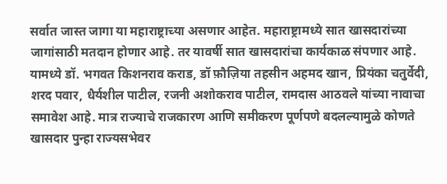सर्वात जास्त जागा या महाराष्ट्राच्या असणार आहेत. महाराष्ट्रामध्ये सात खासदारांच्या जागांसाठी मतदान होणार आहे. तर यावर्षी सात खासदारांचा कार्यकाळ संपणार आहे. यामध्ये डॉ. भगवत किशनराव कराड, डॉ फ़ौज़िया तहसीन अहमद खान, प्रियंका चतुर्वेदी, शरद पवार, धैर्यशील पाटील, रजनी अशोकराव पाटील, रामदास आठवले यांच्या नावाचा समावेश आहे. मात्र राज्याचे राजकारण आणि समीकरण पूर्णपणे बदलल्यामुळे कोणते खासदार पुन्हा राज्यसभेवर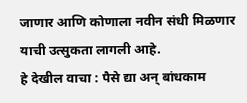जाणार आणि कोणाला नवीन संधी मिळणार याची उत्सुकता लागली आहे.
हे देखील वाचा : पैसे द्या अन् बांधकाम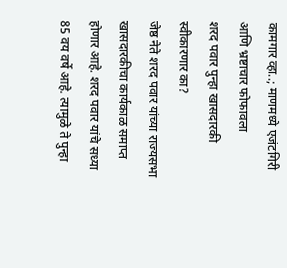कामगार व्हा..; माणमध्ये एजंटगिरी आणि भ्रष्टाचार फोफावला
शरद पवार पुन्हा खासदारकी स्वीकारणार का?
जेष्ठ नेते शरद पवार यांच्या राज्यसभा खासदारकीचा कार्यकाळ समाप्त होणार आहे. शरद पवार यांचे सध्या 85 वय वर्षे आहे. त्यामुळे ते पुन्हा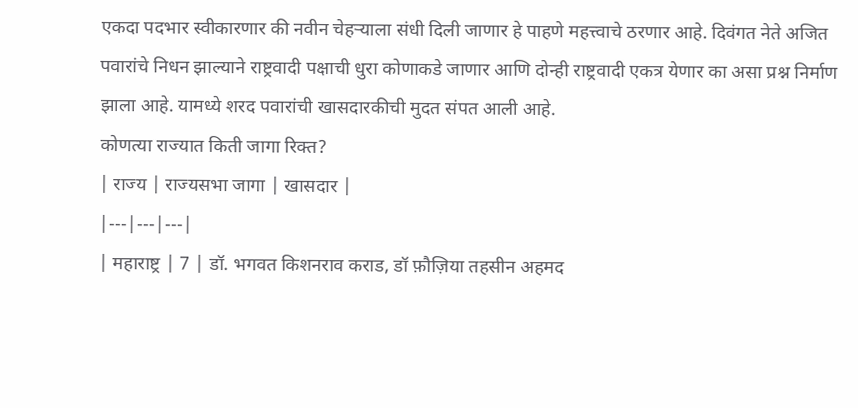एकदा पदभार स्वीकारणार की नवीन चेहऱ्याला संधी दिली जाणार हे पाहणे महत्त्वाचे ठरणार आहे. दिवंगत नेते अजित पवारांचे निधन झाल्याने राष्ट्रवादी पक्षाची धुरा कोणाकडे जाणार आणि दोन्ही राष्ट्रवादी एकत्र येणार का असा प्रश्न निर्माण झाला आहे. यामध्ये शरद पवारांची खासदारकीची मुदत संपत आली आहे.
कोणत्या राज्यात किती जागा रिक्त?
| राज्य | राज्यसभा जागा | खासदार |
|---|---|---|
| महाराष्ट्र | 7 | डॉ. भगवत किशनराव कराड, डॉ फ़ौज़िया तहसीन अहमद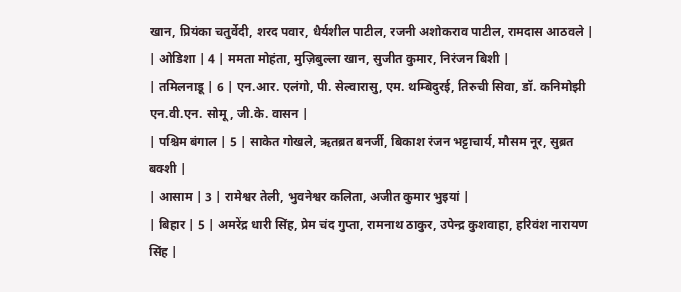खान, प्रियंका चतुर्वेदी, शरद पवार, धैर्यशील पाटील, रजनी अशोकराव पाटील, रामदास आठवले |
| ओडिशा | 4 | ममता मोहंता, मुज़िबुल्ला खान, सुजीत कुमार, निरंजन बिशी |
| तमिलनाडू | 6 | एन.आर. एलंगो, पी. सेल्वारासु, एम. थम्बिदुरई, तिरुची सिवा, डॉ. कनिमोझी एन.वी.एन. सोमू, जी.के. वासन |
| पश्चिम बंगाल | 5 | साकेत गोखले, ऋतब्रत बनर्जी, बिकाश रंजन भट्टाचार्य, मौसम नूर, सुब्रत बक्शी |
| आसाम | 3 | रामेश्वर तेली, भुवनेश्वर कलिता, अजीत कुमार भुइयां |
| बिहार | 5 | अमरेंद्र धारी सिंह, प्रेम चंद गुप्ता, रामनाथ ठाकुर, उपेन्द्र कुशवाहा, हरिवंश नारायण सिंह |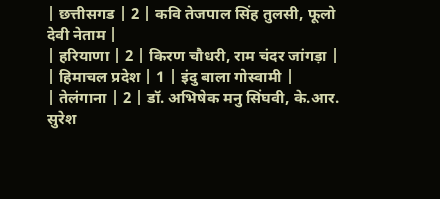| छत्तीसगड | 2 | कवि तेजपाल सिंह तुलसी, फूलो देवी नेताम |
| हरियाणा | 2 | किरण चौधरी, राम चंदर जांगड़ा |
| हिमाचल प्रदेश | 1 | इंदु बाला गोस्वामी |
| तेलंगाना | 2 | डॉ. अभिषेक मनु सिंघवी, के.आर. सुरेश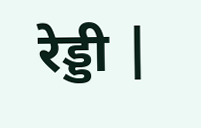रेड्डी |